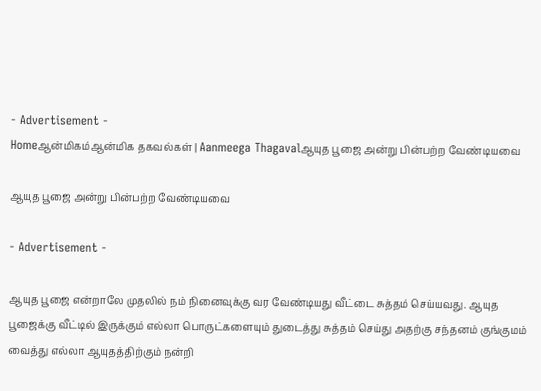- Advertisement -
Homeஆன்மிகம்ஆன்மிக தகவல்கள் | Aanmeega Thagavalஆயுத பூஜை அன்று பின்பற்ற வேண்டியவை

ஆயுத பூஜை அன்று பின்பற்ற வேண்டியவை

- Advertisement -

ஆயுத பூஜை என்றாலே முதலில் நம் நினைவுக்கு வர வேண்டியது வீட்டை சுத்தம் செய்யவது. ஆயுத பூஜைக்கு வீட்டில் இருக்கும் எல்லா பொருட்களையும் துடைத்து சுத்தம் செய்து அதற்கு சந்தனம் குங்குமம் வைத்து எல்லா ஆயுதத்திற்கும் நன்றி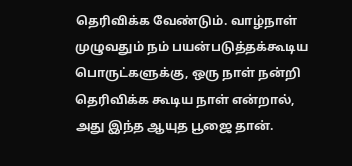தெரிவிக்க வேண்டும். வாழ்நாள் முழுவதும் நம் பயன்படுத்தக்கூடிய பொருட்களுக்கு, ஒரு நாள் நன்றி தெரிவிக்க கூடிய நாள் என்றால், அது இந்த ஆயுத பூஜை தான்.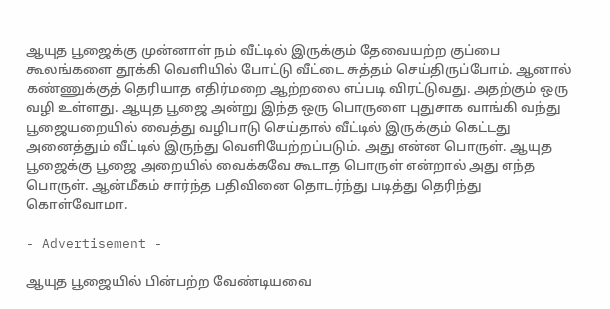ஆயுத பூஜைக்கு முன்னாள் நம் வீட்டில் இருக்கும் தேவையற்ற குப்பை கூலங்களை தூக்கி வெளியில் போட்டு வீட்டை சுத்தம் செய்திருப்போம். ஆனால் கண்ணுக்குத் தெரியாத எதிர்மறை ஆற்றலை எப்படி விரட்டுவது. அதற்கும் ஒரு வழி உள்ளது. ஆயுத பூஜை அன்று இந்த ஒரு பொருளை புதுசாக வாங்கி வந்து பூஜையறையில் வைத்து வழிபாடு செய்தால் வீட்டில் இருக்கும் கெட்டது அனைத்தும் வீட்டில் இருந்து வெளியேற்றப்படும். அது என்ன பொருள். ஆயுத பூஜைக்கு பூஜை அறையில் வைக்கவே கூடாத பொருள் என்றால் அது எந்த பொருள். ஆன்மீகம் சார்ந்த பதிவினை தொடர்ந்து படித்து தெரிந்து கொள்வோமா.

- Advertisement -

ஆயுத பூஜையில் பின்பற்ற வேண்டியவை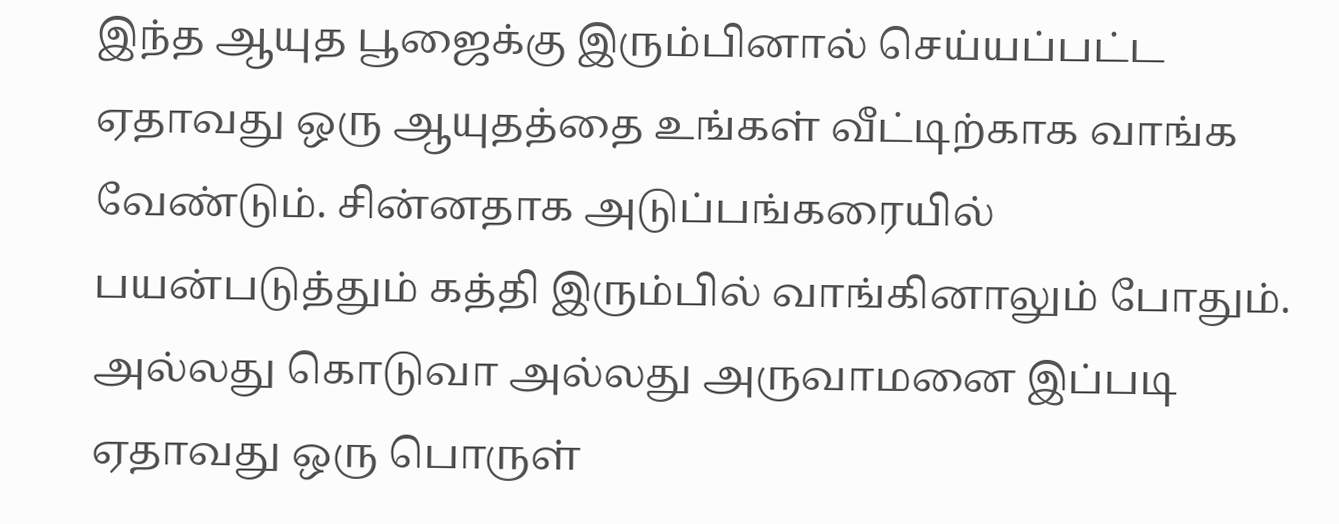இந்த ஆயுத பூஜைக்கு இரும்பினால் செய்யப்பட்ட ஏதாவது ஒரு ஆயுதத்தை உங்கள் வீட்டிற்காக வாங்க வேண்டும். சின்னதாக அடுப்பங்கரையில் பயன்படுத்தும் கத்தி இரும்பில் வாங்கினாலும் போதும். அல்லது கொடுவா அல்லது அருவாமனை இப்படி ஏதாவது ஒரு பொருள்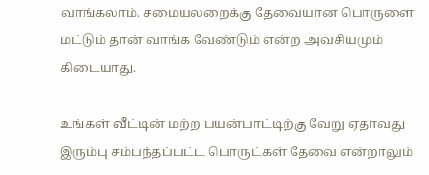வாங்கலாம். சமையலறைக்கு தேவையான பொருளை மட்டும் தான் வாங்க வேண்டும் என்ற அவசியமும் கிடையாது.

உங்கள் வீட்டின் மற்ற பயன்பாட்டிற்கு வேறு ஏதாவது இரும்பு சம்பந்தப்பட்ட பொருட்கள் தேவை என்றாலும்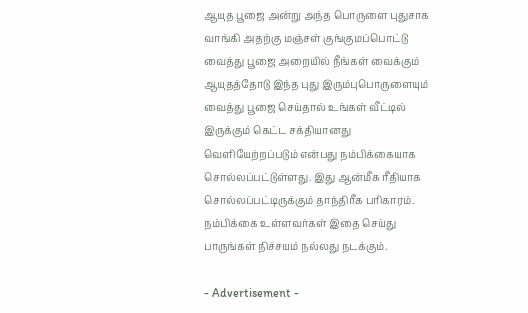ஆயுத பூஜை அன்று அந்த பொருளை புதுசாக வாங்கி அதற்கு மஞ்சள் குங்குமப்பொட்டு வைத்து பூஜை அறையில் நீங்கள் வைக்கும் ஆயுதத்தோடு இந்த புது இரும்புபொருளையும் வைத்து பூஜை செய்தால் உங்கள் வீட்டில் இருக்கும் கெட்ட சக்தியானது வெளியேற்றப்படும் என்பது நம்பிக்கையாக சொல்லப்பட்டுள்ளது. இது ஆன்மீக ரீதியாக சொல்லப்பட்டிருக்கும் தாந்திரீக பரிகாரம். நம்பிக்கை உள்ளவர்கள் இதை செய்து பாருங்கள் நிச்சயம் நல்லது நடக்கும்.

- Advertisement -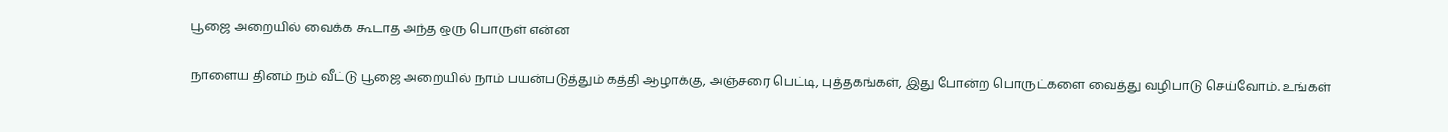பூஜை அறையில் வைக்க கூடாத அந்த ஒரு பொருள் என்ன

நாளைய தினம் நம் வீட்டு பூஜை அறையில் நாம் பயன்படுத்தும் கத்தி ஆழாக்கு, அஞ்சரை பெட்டி, புத்தகங்கள், இது போன்ற பொருட்களை வைத்து வழிபாடு செய்வோம். உங்கள்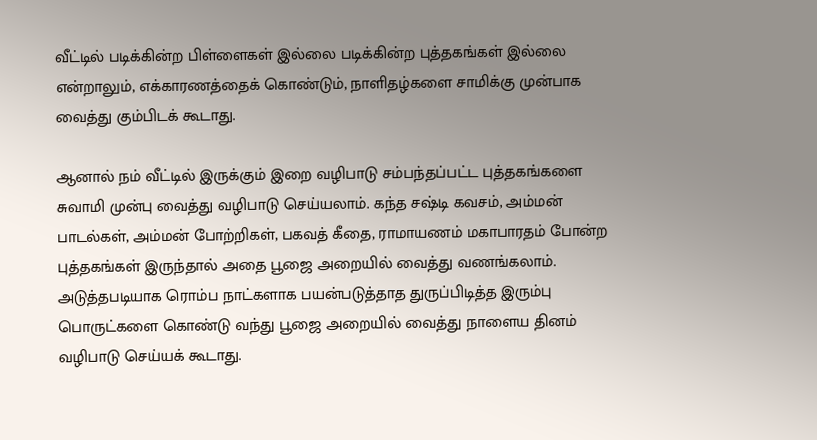வீட்டில் படிக்கின்ற பிள்ளைகள் இல்லை படிக்கின்ற புத்தகங்கள் இல்லை என்றாலும், எக்காரணத்தைக் கொண்டும், நாளிதழ்களை சாமிக்கு முன்பாக வைத்து கும்பிடக் கூடாது.

ஆனால் நம் வீட்டில் இருக்கும் இறை வழிபாடு சம்பந்தப்பட்ட புத்தகங்களை சுவாமி முன்பு வைத்து வழிபாடு செய்யலாம். கந்த சஷ்டி கவசம், அம்மன் பாடல்கள், அம்மன் போற்றிகள், பகவத் கீதை, ராமாயணம் மகாபாரதம் போன்ற புத்தகங்கள் இருந்தால் அதை பூஜை அறையில் வைத்து வணங்கலாம். அடுத்தபடியாக ரொம்ப நாட்களாக பயன்படுத்தாத துருப்பிடித்த இரும்பு பொருட்களை கொண்டு வந்து பூஜை அறையில் வைத்து நாளைய தினம் வழிபாடு செய்யக் கூடாது.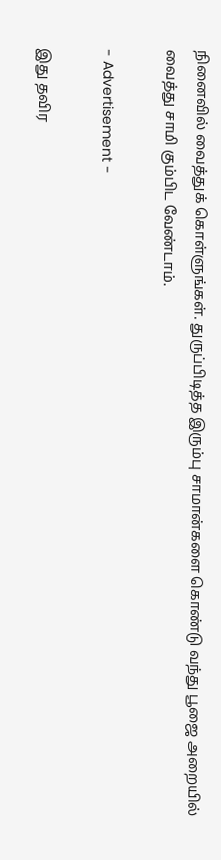நினைவில் வைத்துக் கொள்ளுங்கள். துருப்பிடித்த இரும்பு சாமான்களை கொண்டு வந்து பூஜை அறையில் வைத்து சாமி கும்பிட வேண்டாம்.

- Advertisement -

இது தவிர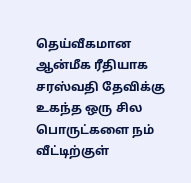தெய்வீகமான ஆன்மீக ரீதியாக சரஸ்வதி தேவிக்கு உகந்த ஒரு சில பொருட்களை நம் வீட்டிற்குள்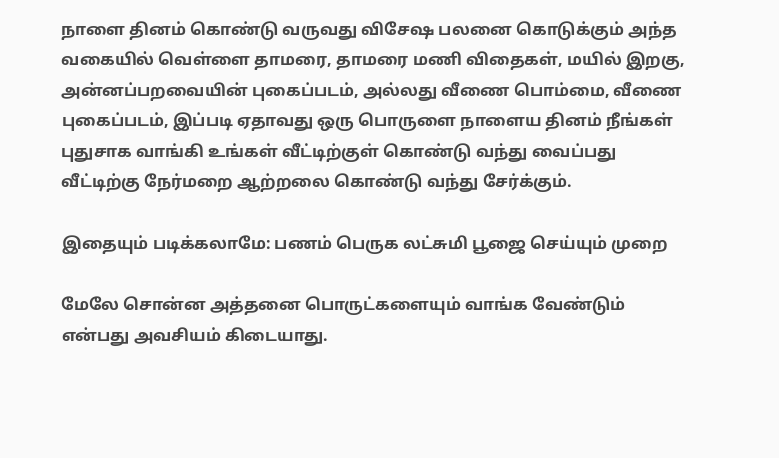நாளை தினம் கொண்டு வருவது விசேஷ பலனை கொடுக்கும் அந்த வகையில் வெள்ளை தாமரை, தாமரை மணி விதைகள், மயில் இறகு, அன்னப்பறவையின் புகைப்படம், அல்லது வீணை பொம்மை, வீணை புகைப்படம், இப்படி ஏதாவது ஒரு பொருளை நாளைய தினம் நீங்கள் புதுசாக வாங்கி உங்கள் வீட்டிற்குள் கொண்டு வந்து வைப்பது வீட்டிற்கு நேர்மறை ஆற்றலை கொண்டு வந்து சேர்க்கும்.

இதையும் படிக்கலாமே: பணம் பெருக லட்சுமி பூஜை செய்யும் முறை

மேலே சொன்ன அத்தனை பொருட்களையும் வாங்க வேண்டும் என்பது அவசியம் கிடையாது.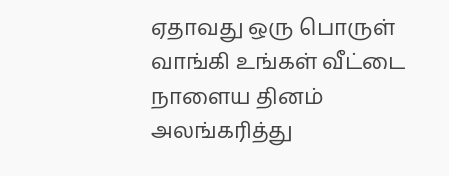ஏதாவது ஒரு பொருள் வாங்கி உங்கள் வீட்டை நாளைய தினம் அலங்கரித்து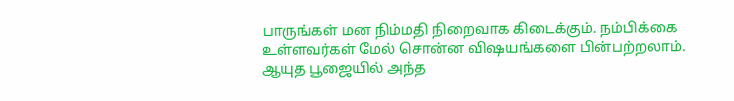பாருங்கள் மன நிம்மதி நிறைவாக கிடைக்கும். நம்பிக்கை உள்ளவர்கள் மேல் சொன்ன விஷயங்களை பின்பற்றலாம். ஆயுத பூஜையில் அந்த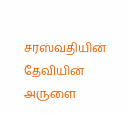சரஸ்வதியின் தேவியின் அருளை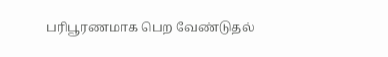பரிபூரணமாக பெற வேண்டுதல்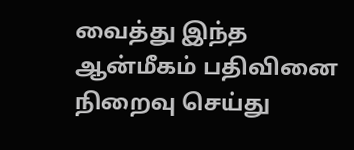வைத்து இந்த ஆன்மீகம் பதிவினை நிறைவு செய்து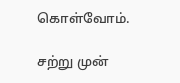கொள்வோம்.

சற்று முன்